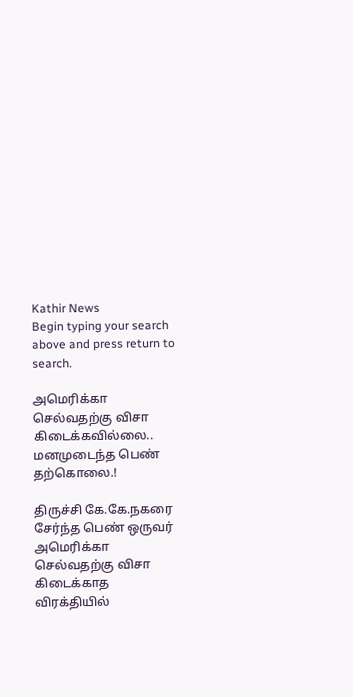Kathir News
Begin typing your search above and press return to search.

அமெரிக்கா செல்வதற்கு விசா கிடைக்கவில்லை.. மனமுடைந்த பெண் தற்கொலை.!

திருச்சி கே.கே.நகரை சேர்ந்த பெண் ஒருவர் அமெரிக்கா செல்வதற்கு விசா கிடைக்காத விரக்தியில்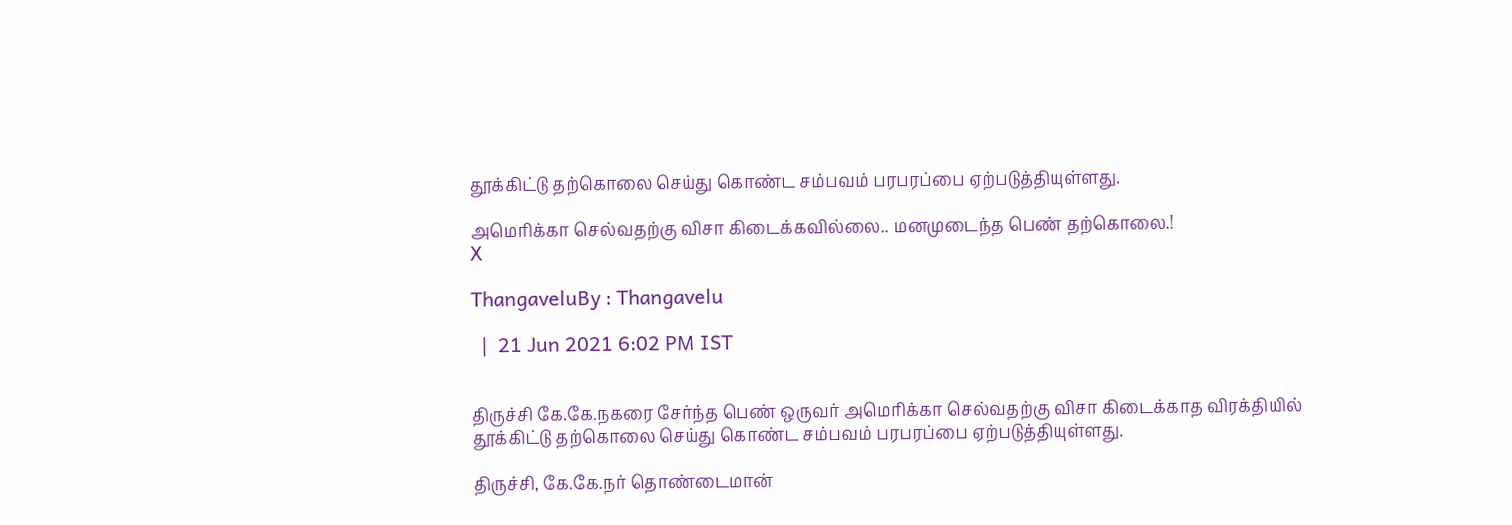தூக்கிட்டு தற்கொலை செய்து கொண்ட சம்பவம் பரபரப்பை ஏற்படுத்தியுள்ளது.

அமெரிக்கா செல்வதற்கு விசா கிடைக்கவில்லை.. மனமுடைந்த பெண் தற்கொலை.!
X

ThangaveluBy : Thangavelu

  |  21 Jun 2021 6:02 PM IST


திருச்சி கே.கே.நகரை சேர்ந்த பெண் ஒருவர் அமெரிக்கா செல்வதற்கு விசா கிடைக்காத விரக்தியில் தூக்கிட்டு தற்கொலை செய்து கொண்ட சம்பவம் பரபரப்பை ஏற்படுத்தியுள்ளது.

திருச்சி, கே.கே.நர் தொண்டைமான்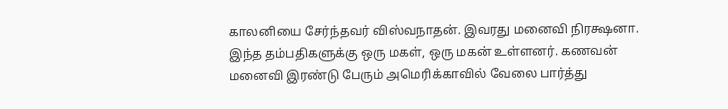காலனியை சேர்ந்தவர் விஸ்வநாதன். இவரது மனைவி நிரக்ஷனா. இந்த தம்பதிகளுக்கு ஒரு மகள், ஒரு மகன் உள்ளனர். கணவன் மனைவி இரண்டு பேரும் அமெரிக்காவில் வேலை பார்த்து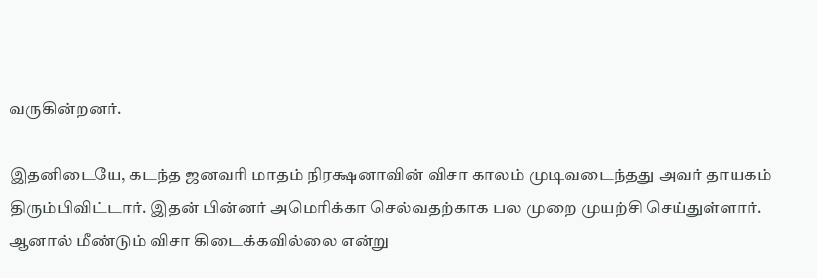வருகின்றனர்.

இதனிடையே, கடந்த ஜனவரி மாதம் நிரக்ஷனாவின் விசா காலம் முடிவடைந்தது அவர் தாயகம் திரும்பிவிட்டார். இதன் பின்னர் அமெரிக்கா செல்வதற்காக பல முறை முயற்சி செய்துள்ளார். ஆனால் மீண்டும் விசா கிடைக்கவில்லை என்று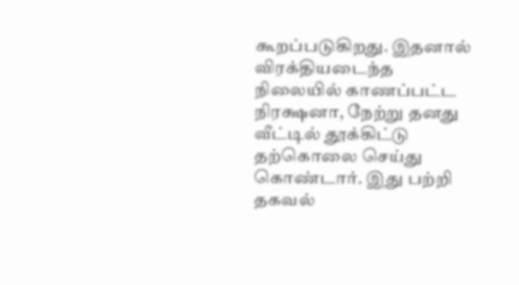கூறப்படுகிறது. இதனால் விரக்தியடைந்த நிலையில் காணப்பட்ட நிரக்ஷனா, நேற்று தனது வீட்டில் தூக்கிட்டு தற்கொலை செய்து கொண்டார். இது பற்றி தகவல்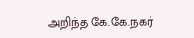அறிந்த கே.கே.நகர்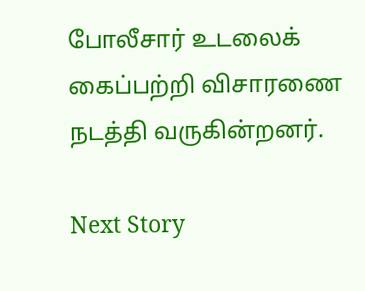போலீசார் உடலைக் கைப்பற்றி விசாரணை நடத்தி வருகின்றனர்.

Next Story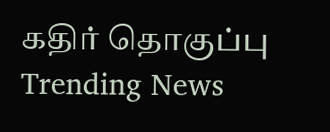கதிர் தொகுப்பு
Trending News